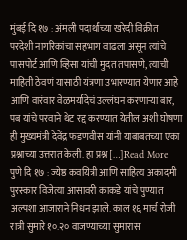मुंबई दि १७ : अंमली पदार्थांच्या खरेदी विक्रीत परदेशी नागरिकांचा सहभाग वाढला असून त्यांचे पासपोर्ट आणि व्हिसा यांची मुदत तपासणे, त्याची माहिती ठेवणं यासाठी यंत्रणा उभारण्यात येणार आहे आणि वारंवार वेळमर्यादेचं उल्लंघन करणाऱ्या बार, पब यांचे परवाने थेट रद्द करण्यात येतील अशी घोषणा ही मुख्यमंत्री देवेंद्र फडणवीस यांनी याबाबतच्या एका प्रश्नाच्या उत्तरात केली. हा प्रश्न […]Read More
पुणे दि १७ : ज्येष्ठ कवयित्री आणि साहित्य अकादमी पुरस्कार विजेत्या आसावरी काकडे यांचे पुण्यात अल्पशा आजाराने निधन झाले. काल १६ मार्च रोजी रात्री सुमारे १०.२० वाजण्याच्या सुमारास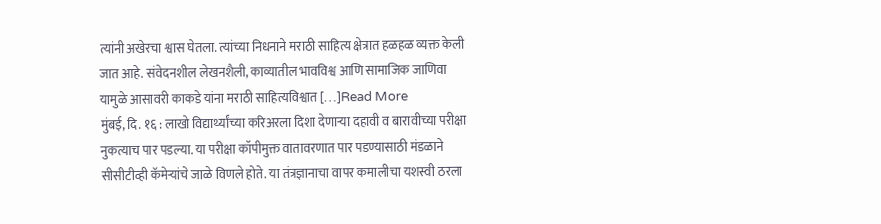त्यांनी अखेरचा श्वास घेतला. त्यांच्या निधनाने मराठी साहित्य क्षेत्रात हळहळ व्यक्त केली जात आहे. संवेदनशील लेखनशैली, काव्यातील भावविश्व आणि सामाजिक जाणिवा यामुळे आसावरी काकडे यांना मराठी साहित्यविश्वात […]Read More
मुंबई, दि. १६ : लाखो विद्यार्थ्यांच्या करिअरला दिशा देणाऱ्या दहावी व बारावीच्या परीक्षा नुकत्याच पार पडल्या. या परीक्षा कॉपीमुक्त वातावरणात पार पडण्यासाठी मंडळाने सीसीटीव्ही कॅमेऱ्यांचे जाळे विणले होते. या तंत्रज्ञानाचा वापर कमालीचा यशस्वी ठरला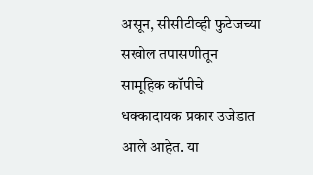असून, सीसीटीव्ही फुटेजच्या सखोल तपासणीतून सामूहिक कॉपीचे धक्कादायक प्रकार उजेडात आले आहेत. या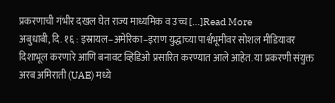प्रकरणाची गंभीर दखल घेत राज्य माध्यमिक व उच्च […]Read More
अबुधाबी, दि. १६ : इस्रायल–अमेरिका–इराण युद्धाच्या पार्श्वभूमीवर सोशल मीडियावर दिशाभूल करणारे आणि बनावट व्हिडिओ प्रसारित करण्यात आले आहेत. या प्रकरणी संयुक्त अरब अमिराती (UAE) मध्ये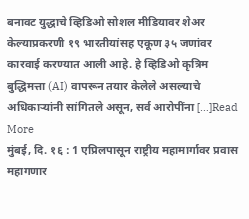बनावट युद्धाचे व्हिडिओ सोशल मीडियावर शेअर केल्याप्रकरणी १९ भारतीयांसह एकूण ३५ जणांवर कारवाई करण्यात आली आहे. हे व्हिडिओ कृत्रिम बुद्धिमत्ता (AI) वापरून तयार केलेले असल्याचे अधिकाऱ्यांनी सांगितले असून, सर्व आरोपींना […]Read More
मुंबई, दि. १६ : 1 एप्रिलपासून राष्ट्रीय महामार्गावर प्रवास महागणार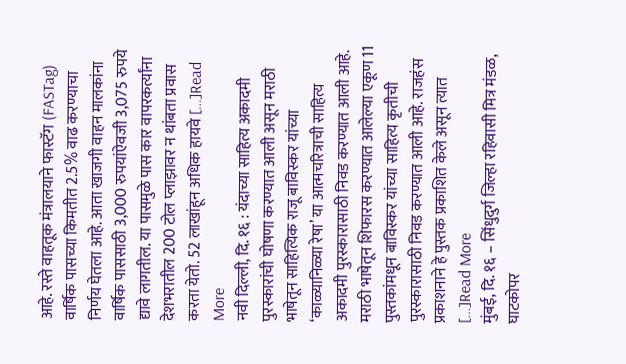आहे. रस्ते वाहतूक मंत्रालयाने फास्टॅग (FASTag) वार्षिक पासच्या किमतीत 2.5% वाढ करण्याचा निर्णय घेतला आहे. आता खाजगी वाहन मालकांना वार्षिक पाससाठी 3,000 रुपयांऐवजी 3,075 रुपये द्यावे लागतील. या पासमुळे पास कार वापरकर्त्यांना देशभरातील 200 टोल प्लाझावर न थांबता प्रवास करता येतो. 52 लाखांहून अधिक हायवे […]Read More
नवी दिल्ली, दि. १६ : यंदाच्या साहित्य अकादमी पुरस्कारांची घोषणा करण्यात आली असून मराठी भाषेतून साहित्यिक राजू बाविस्कर यांच्या ‘काळ्यानिळ्या रेषा’ या आत्मचरित्राची साहित्य अकादमी पुरस्कारासाठी निवड करण्यात आली आहे. मराठी भाषेतून शिफारस करण्यात आलेल्या एकूण 11 पुस्तकांमधून बाविस्कर यांच्या साहित्य कृतीची पुरस्कारासाठी निवड करण्यात आली आहे. राजहंस प्रकाशनाने हे पुस्तक प्रकाशित केले असून त्यात […]Read More
मुंबई, दि. १६ – सिंधुदुर्ग जिल्हा रहिवासी मित्र मंडळ, घाटकोपर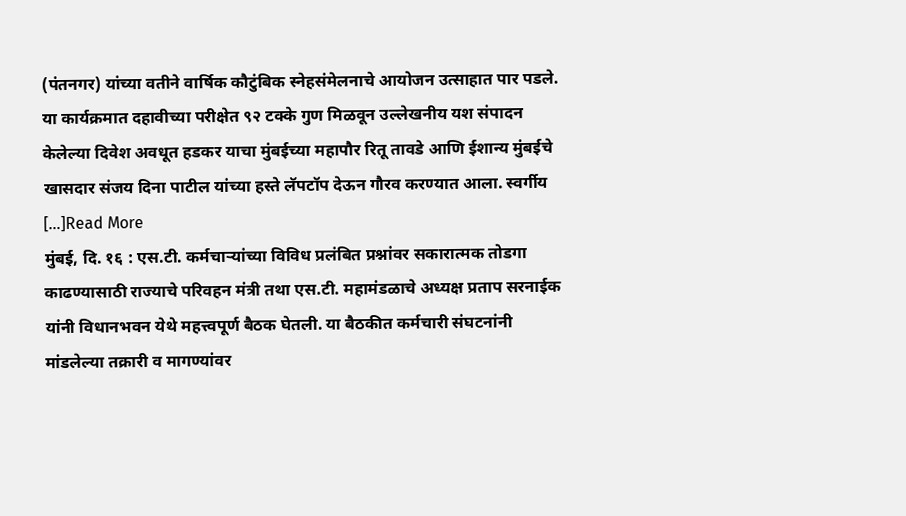(पंतनगर) यांच्या वतीने वार्षिक कौटुंबिक स्नेहसंमेलनाचे आयोजन उत्साहात पार पडले. या कार्यक्रमात दहावीच्या परीक्षेत ९२ टक्के गुण मिळवून उल्लेखनीय यश संपादन केलेल्या दिवेश अवधूत हडकर याचा मुंबईच्या महापौर रितू तावडे आणि ईशान्य मुंबईचे खासदार संजय दिना पाटील यांच्या हस्ते लॅपटॉप देऊन गौरव करण्यात आला. स्वर्गीय […]Read More
मुंबई, दि. १६ : एस.टी. कर्मचाऱ्यांच्या विविध प्रलंबित प्रश्नांवर सकारात्मक तोडगा काढण्यासाठी राज्याचे परिवहन मंत्री तथा एस.टी. महामंडळाचे अध्यक्ष प्रताप सरनाईक यांनी विधानभवन येथे महत्त्वपूर्ण बैठक घेतली. या बैठकीत कर्मचारी संघटनांनी मांडलेल्या तक्रारी व मागण्यांवर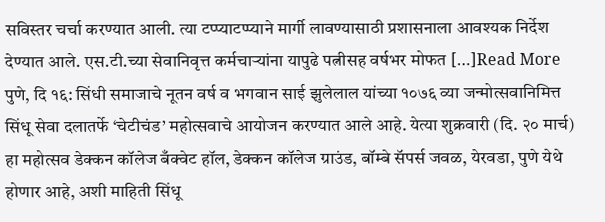सविस्तर चर्चा करण्यात आली. त्या टप्प्याटप्प्याने मार्गी लावण्यासाठी प्रशासनाला आवश्यक निर्देश देण्यात आले. एस.टी.च्या सेवानिवृत्त कर्मचाऱ्यांना यापुढे पत्नीसह वर्षभर मोफत […]Read More
पुणे, दि १६: सिंधी समाजाचे नूतन वर्ष व भगवान साई झुलेलाल यांच्या १०७६ व्या जन्मोत्सवानिमित्त सिंधू सेवा दलातर्फे ‘चेटीचंड’ महोत्सवाचे आयोजन करण्यात आले आहे. येत्या शुक्रवारी (दि. २० मार्च) हा महोत्सव डेक्कन कॉलेज बँक्वेट हॉल, डेक्कन कॉलेज ग्राउंड, बॉम्बे सॅपर्स जवळ, येरवडा, पुणे येथे होणार आहे, अशी माहिती सिंधू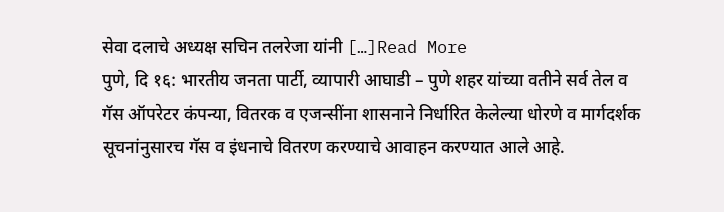सेवा दलाचे अध्यक्ष सचिन तलरेजा यांनी […]Read More
पुणे, दि १६: भारतीय जनता पार्टी, व्यापारी आघाडी – पुणे शहर यांच्या वतीने सर्व तेल व गॅस ऑपरेटर कंपन्या, वितरक व एजन्सींना शासनाने निर्धारित केलेल्या धोरणे व मार्गदर्शक सूचनांनुसारच गॅस व इंधनाचे वितरण करण्याचे आवाहन करण्यात आले आहे.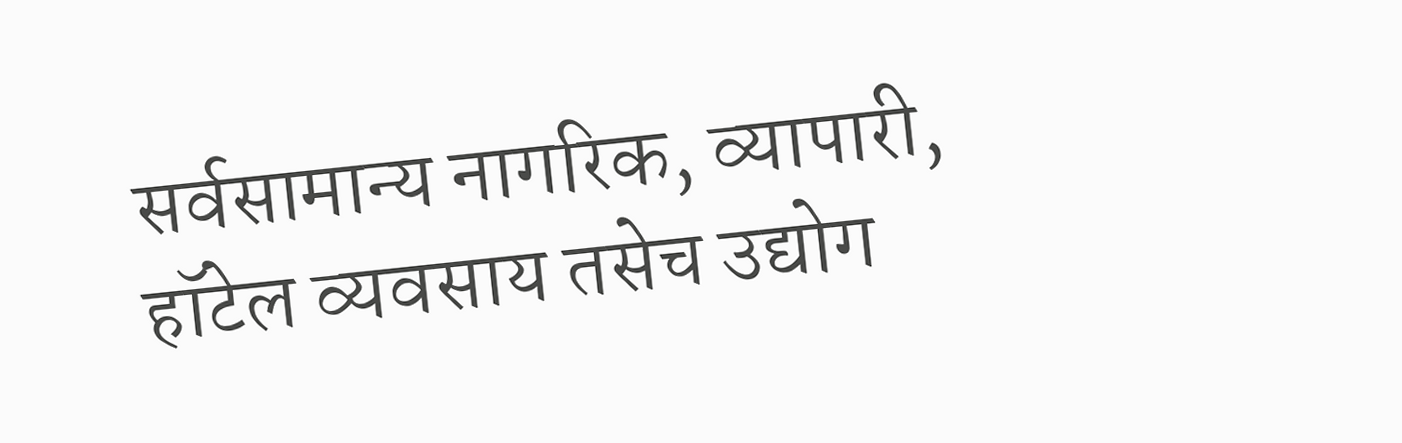सर्वसामान्य नागरिक, व्यापारी, हॉटेल व्यवसाय तसेच उद्योग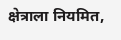क्षेत्राला नियमित,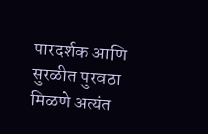पारदर्शक आणि सुरळीत पुरवठा मिळणे अत्यंत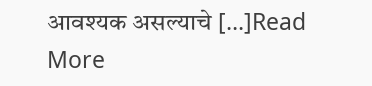आवश्यक असल्याचे […]Read More